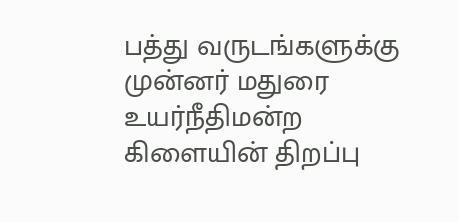பத்து வருடங்களுக்கு முன்னர் மதுரை உயர்நீதிமன்ற கிளையின் திறப்பு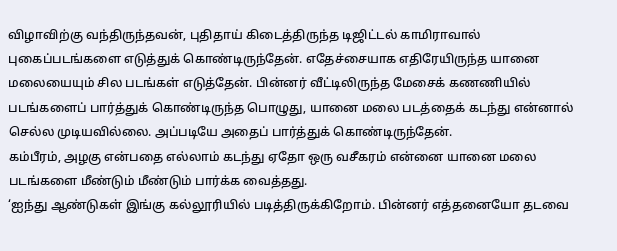விழாவிற்கு வந்திருந்தவன், புதிதாய் கிடைத்திருந்த டிஜிட்டல் காமிராவால் புகைப்படங்களை எடுத்துக் கொண்டிருந்தேன். எதேச்சையாக எதிரேயிருந்த யானை மலையையும் சில படங்கள் எடுத்தேன். பின்னர் வீட்டிலிருந்த மேசைக் கணணியில் படங்களைப் பார்த்துக் கொண்டிருந்த பொழுது, யானை மலை படத்தைக் கடந்து என்னால் செல்ல முடியவில்லை. அப்படியே அதைப் பார்த்துக் கொண்டிருந்தேன்.
கம்பீரம், அழகு என்பதை எல்லாம் கடந்து ஏதோ ஒரு வசீகரம் என்னை யானை மலை படங்களை மீண்டும் மீண்டும் பார்க்க வைத்தது.
‘ஐந்து ஆண்டுகள் இங்கு கல்லூரியில் படித்திருக்கிறோம். பின்னர் எத்தனையோ தடவை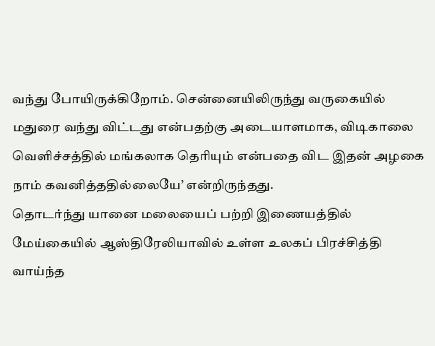வந்து போயிருக்கிறோம். சென்னையிலிருந்து வருகையில் மதுரை வந்து விட்டது என்பதற்கு அடையாளமாக, விடிகாலை வெளிச்சத்தில் மங்கலாக தெரியும் என்பதை விட இதன் அழகை நாம் கவனித்ததில்லையே’ என்றிருந்தது.
தொடர்ந்து யானை மலையைப் பற்றி இணையத்தில் மேய்கையில் ஆஸ்திரேலியாவில் உள்ள உலகப் பிரச்சித்தி வாய்ந்த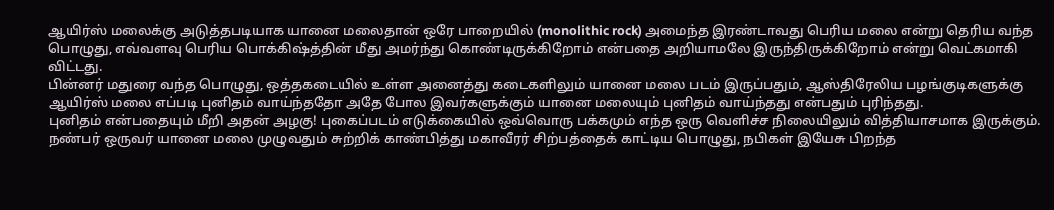ஆயிர்ஸ் மலைக்கு அடுத்தபடியாக யானை மலைதான் ஒரே பாறையில் (monolithic rock) அமைந்த இரண்டாவது பெரிய மலை என்று தெரிய வந்த பொழுது, எவ்வளவு பெரிய பொக்கிஷ்த்தின் மீது அமர்ந்து கொண்டிருக்கிறோம் என்பதை அறியாமலே இருந்திருக்கிறோம் என்று வெட்கமாகி விட்டது.
பின்னர் மதுரை வந்த பொழுது, ஒத்தகடையில் உள்ள அனைத்து கடைகளிலும் யானை மலை படம் இருப்பதும், ஆஸ்திரேலிய பழங்குடிகளுக்கு ஆயிர்ஸ் மலை எப்படி புனிதம் வாய்ந்ததோ அதே போல இவர்களுக்கும் யானை மலையும் புனிதம் வாய்ந்தது என்பதும் புரிந்தது.
புனிதம் என்பதையும் மீறி அதன் அழகு! புகைப்படம் எடுக்கையில் ஒவ்வொரு பக்கமும் எந்த ஒரு வெளிச்ச நிலையிலும் வித்தியாசமாக இருக்கும்.
நண்பர் ஒருவர் யானை மலை முழுவதும் சுற்றிக் காண்பித்து மகாவீரர் சிற்பத்தைக் காட்டிய பொழுது, நபிகள் இயேசு பிறந்த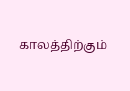காலத்திற்கும்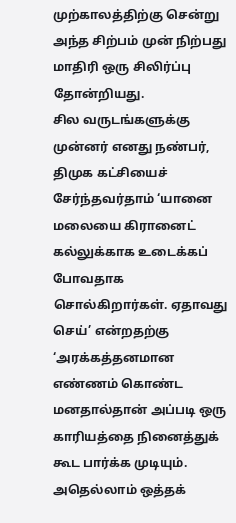முற்காலத்திற்கு சென்று அந்த சிற்பம் முன் நிற்பது மாதிரி ஒரு சிலிர்ப்பு தோன்றியது.
சில வருடங்களுக்கு முன்னர் எனது நண்பர், திமுக கட்சியைச் சேர்ந்தவர்தாம் ‘யானை மலையை கிரானைட் கல்லுக்காக உடைக்கப் போவதாக சொல்கிறார்கள். ஏதாவது செய்’ என்றதற்கு ‘அரக்கத்தனமான எண்ணம் கொண்ட மனதால்தான் அப்படி ஒரு காரியத்தை நினைத்துக் கூட பார்க்க முடியும். அதெல்லாம் ஒத்தக்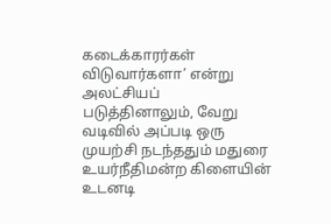கடைக்காரர்கள் விடுவார்களா’ என்று அலட்சியப் படுத்தினாலும், வேறு வடிவில் அப்படி ஒரு முயற்சி நடந்ததும் மதுரை உயர்நீதிமன்ற கிளையின் உடனடி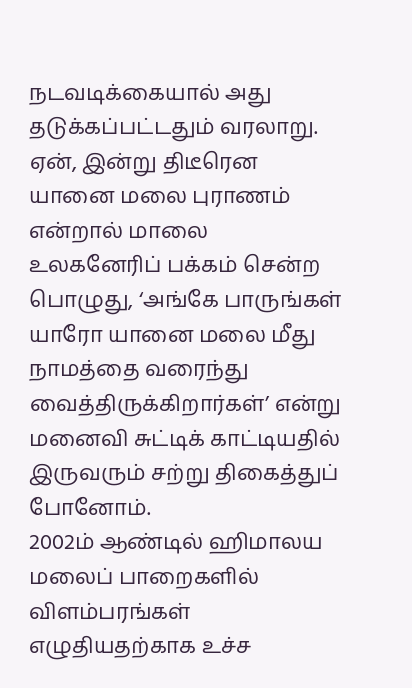நடவடிக்கையால் அது தடுக்கப்பட்டதும் வரலாறு.
ஏன், இன்று திடீரென யானை மலை புராணம் என்றால் மாலை உலகனேரிப் பக்கம் சென்ற பொழுது, ‘அங்கே பாருங்கள் யாரோ யானை மலை மீது நாமத்தை வரைந்து வைத்திருக்கிறார்கள்’ என்று மனைவி சுட்டிக் காட்டியதில் இருவரும் சற்று திகைத்துப் போனோம்.
2002ம் ஆண்டில் ஹிமாலய மலைப் பாறைகளில் விளம்பரங்கள் எழுதியதற்காக உச்ச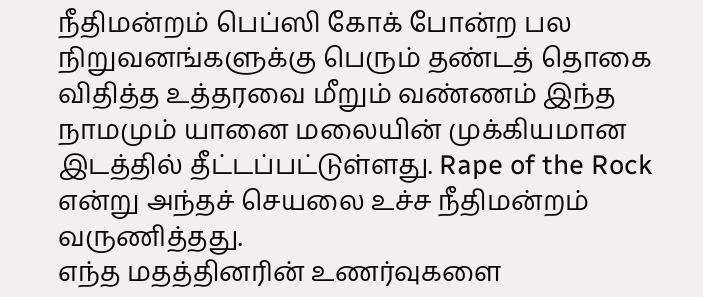நீதிமன்றம் பெப்ஸி கோக் போன்ற பல நிறுவனங்களுக்கு பெரும் தண்டத் தொகை விதித்த உத்தரவை மீறும் வண்ணம் இந்த நாமமும் யானை மலையின் முக்கியமான இடத்தில் தீட்டப்பட்டுள்ளது. Rape of the Rock என்று அந்தச் செயலை உச்ச நீதிமன்றம் வருணித்தது.
எந்த மதத்தினரின் உணர்வுகளை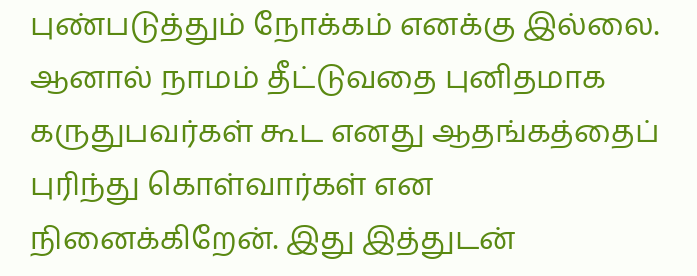புண்படுத்தும் நோக்கம் எனக்கு இல்லை. ஆனால் நாமம் தீட்டுவதை புனிதமாக கருதுபவர்கள் கூட எனது ஆதங்கத்தைப் புரிந்து கொள்வார்கள் என நினைக்கிறேன். இது இத்துடன்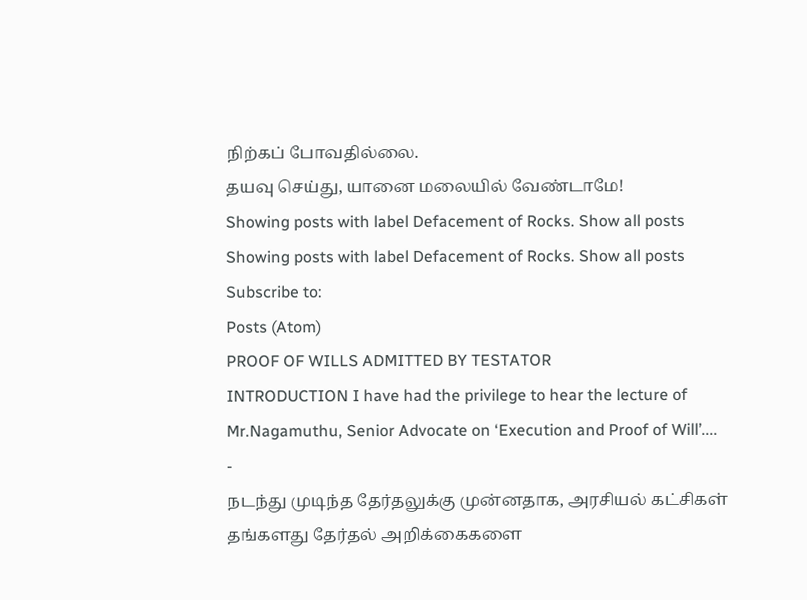நிற்கப் போவதில்லை.
தயவு செய்து, யானை மலையில் வேண்டாமே!
Showing posts with label Defacement of Rocks. Show all posts
Showing posts with label Defacement of Rocks. Show all posts
Subscribe to:
Posts (Atom)
PROOF OF WILLS ADMITTED BY TESTATOR
INTRODUCTION I have had the privilege to hear the lecture of Mr.Nagamuthu, Senior Advocate on ‘Execution and Proof of Will’....
-
நடந்து முடிந்த தேர்தலுக்கு முன்னதாக, அரசியல் கட்சிகள் தங்களது தேர்தல் அறிக்கைகளை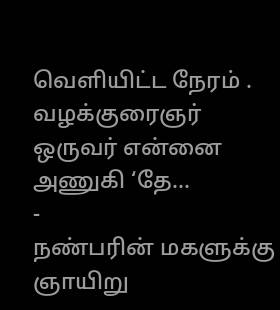வெளியிட்ட நேரம் . வழக்குரைஞர் ஒருவர் என்னை அணுகி ‘தே...
-
நண்பரின் மகளுக்கு ஞாயிறு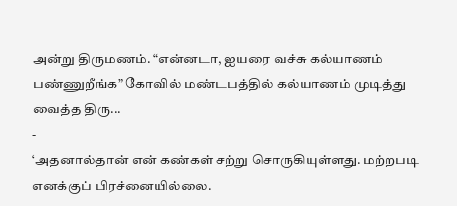அன்று திருமணம். “என்னடா, ஐயரை வச்சு கல்யாணம் பண்ணுறீங்க” கோவில் மண்டபத்தில் கல்யாணம் முடித்து வைத்த திரு...
-
‘அதனால்தான் என் கண்கள் சற்று சொருகியுள்ளது. மற்றபடி எனக்குப் பிரச்னையில்லை.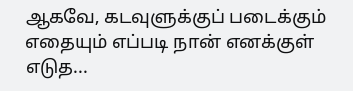ஆகவே, கடவுளுக்குப் படைக்கும் எதையும் எப்படி நான் எனக்குள் எடுத...